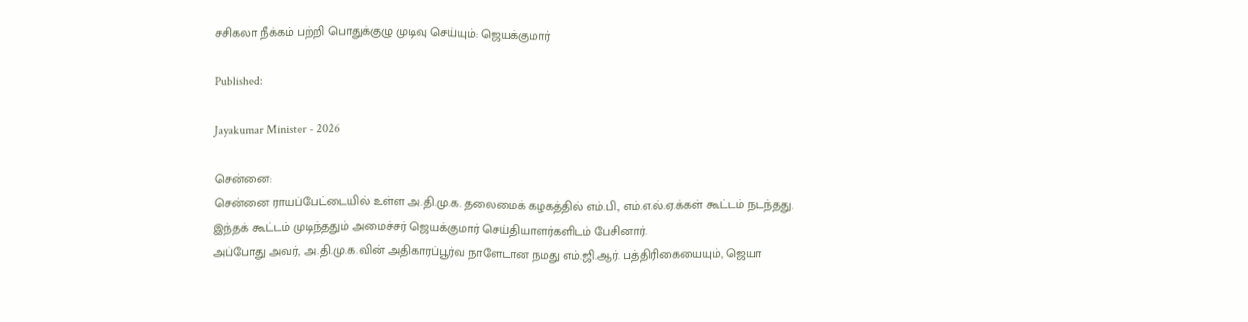சசிகலா நீக்கம் பற்றி பொதுக்குழு முடிவு செய்யும்: ஜெயக்குமார்

Published:

Jayakumar Minister - 2026

சென்னை:
சென்னை ராயப்பேட்டையில் உள்ள அ.தி.மு.க. தலைமைக் கழகத்தில் எம்.பி., எம்.எ.ல்.ஏ.க்கள் கூட்டம் நடந்தது. இந்தக் கூட்டம் முடிந்ததும் அமைச்சர் ஜெயக்குமார் செய்தியாளர்களிடம் பேசினார்.
அப்போது அவர், அ.தி.மு.க.வின் அதிகாரப்பூர்வ நாளேடான நமது எம்.ஜி.ஆர். பத்திரிகையையும், ஜெயா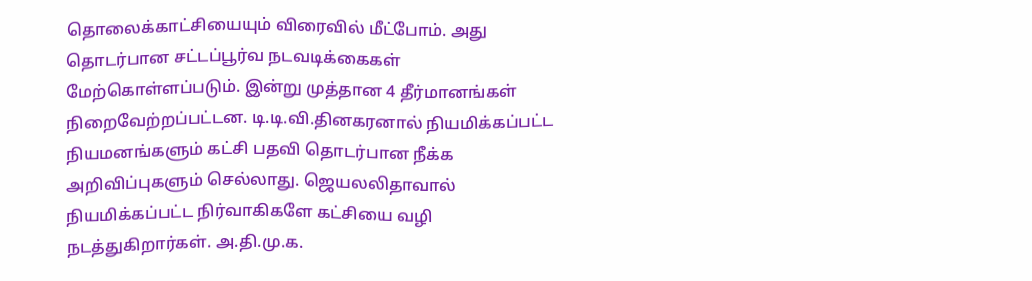தொலைக்காட்சியையும் விரைவில் மீட்போம். அது தொடர்பான சட்டப்பூர்வ நடவடிக்கைகள் மேற்கொள்ளப்படும். இன்று முத்தான 4 தீர்மானங்கள் நிறைவேற்றப்பட்டன. டி.டி.வி.தினகரனால் நியமிக்கப்பட்ட நியமனங்களும் கட்சி பதவி தொடர்பான நீக்க அறிவிப்புகளும் செல்லாது. ஜெயலலிதாவால் நியமிக்கப்பட்ட நிர்வாகிகளே கட்சியை வழி நடத்துகிறார்கள். அ.தி.மு.க.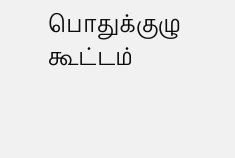பொதுக்குழு கூட்டம்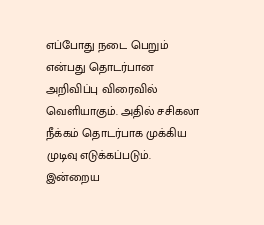எப்போது நடை பெறும் என்பது தொடர்பான அறிவிப்பு விரைவில் வெளியாகும். அதில் சசிகலா நீக்கம் தொடர்பாக முக்கிய முடிவு எடுக்கப்படும். இன்றைய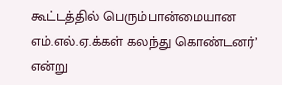கூட்டத்தில் பெரும்பான்மையான எம்.எல்.ஏ.க்கள் கலந்து கொண்டனர்’ என்று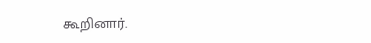கூறினார்.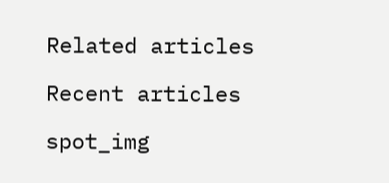Related articles

Recent articles

spot_img